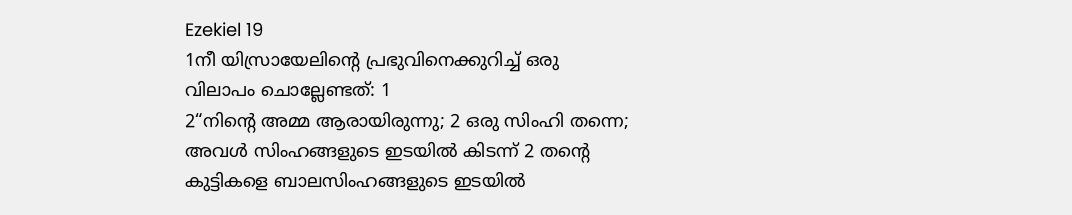Ezekiel 19
1നീ യിസ്രായേലിന്റെ പ്രഭുവിനെക്കുറിച്ച് ഒരു വിലാപം ചൊല്ലേണ്ടത്: 1
2“നിന്റെ അമ്മ ആരായിരുന്നു; 2 ഒരു സിംഹി തന്നെ; അവൾ സിംഹങ്ങളുടെ ഇടയിൽ കിടന്ന് 2 തന്റെ കുട്ടികളെ ബാലസിംഹങ്ങളുടെ ഇടയിൽ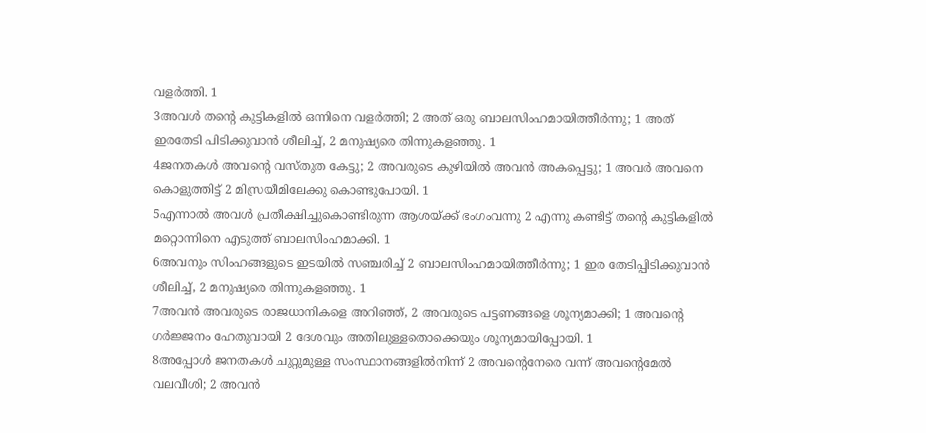വളർത്തി. 1
3അവൾ തന്റെ കുട്ടികളിൽ ഒന്നിനെ വളർത്തി; 2 അത് ഒരു ബാലസിംഹമായിത്തീർന്നു; 1 അത് ഇരതേടി പിടിക്കുവാൻ ശീലിച്ച്, 2 മനുഷ്യരെ തിന്നുകളഞ്ഞു. 1
4ജനതകൾ അവന്റെ വസ്തുത കേട്ടു; 2 അവരുടെ കുഴിയിൽ അവൻ അകപ്പെട്ടു; 1 അവർ അവനെ കൊളുത്തിട്ട് 2 മിസ്രയീമിലേക്കു കൊണ്ടുപോയി. 1
5എന്നാൽ അവൾ പ്രതീക്ഷിച്ചുകൊണ്ടിരുന്ന ആശയ്ക്ക് ഭംഗംവന്നു 2 എന്നു കണ്ടിട്ട് തന്റെ കുട്ടികളിൽ മറ്റൊന്നിനെ എടുത്ത് ബാലസിംഹമാക്കി. 1
6അവനും സിംഹങ്ങളുടെ ഇടയിൽ സഞ്ചരിച്ച് 2 ബാലസിംഹമായിത്തീർന്നു; 1 ഇര തേടിപ്പിടിക്കുവാൻ ശീലിച്ച്, 2 മനുഷ്യരെ തിന്നുകളഞ്ഞു. 1
7അവൻ അവരുടെ രാജധാനികളെ അറിഞ്ഞ്, 2 അവരുടെ പട്ടണങ്ങളെ ശൂന്യമാക്കി; 1 അവന്റെ ഗർജ്ജനം ഹേതുവായി 2 ദേശവും അതിലുള്ളതൊക്കെയും ശൂന്യമായിപ്പോയി. 1
8അപ്പോൾ ജനതകൾ ചുറ്റുമുള്ള സംസ്ഥാനങ്ങളിൽനിന്ന് 2 അവന്റെനേരെ വന്ന് അവന്റെമേൽ വലവീശി; 2 അവൻ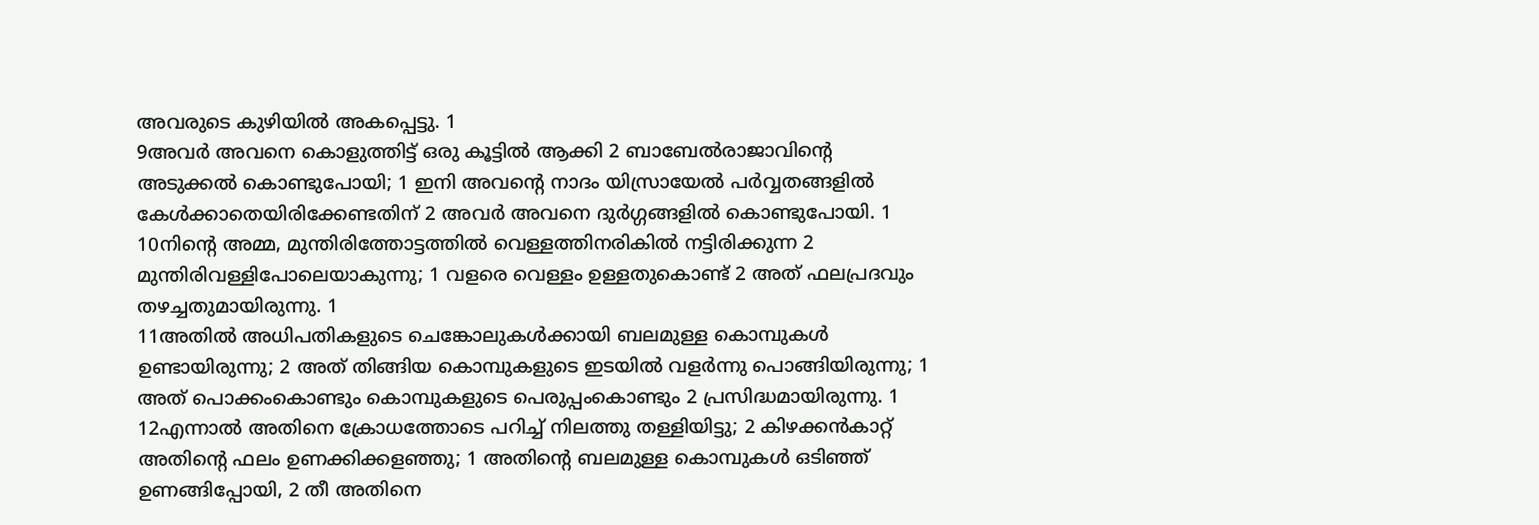അവരുടെ കുഴിയിൽ അകപ്പെട്ടു. 1
9അവർ അവനെ കൊളുത്തിട്ട് ഒരു കൂട്ടിൽ ആക്കി 2 ബാബേൽരാജാവിന്റെ അടുക്കൽ കൊണ്ടുപോയി; 1 ഇനി അവന്റെ നാദം യിസ്രായേൽ പർവ്വതങ്ങളിൽ കേൾക്കാതെയിരിക്കേണ്ടതിന് 2 അവർ അവനെ ദുർഗ്ഗങ്ങളിൽ കൊണ്ടുപോയി. 1
10നിന്റെ അമ്മ, മുന്തിരിത്തോട്ടത്തിൽ വെള്ളത്തിനരികിൽ നട്ടിരിക്കുന്ന 2 മുന്തിരിവള്ളിപോലെയാകുന്നു; 1 വളരെ വെള്ളം ഉള്ളതുകൊണ്ട് 2 അത് ഫലപ്രദവും തഴച്ചതുമായിരുന്നു. 1
11അതിൽ അധിപതികളുടെ ചെങ്കോലുകൾക്കായി ബലമുള്ള കൊമ്പുകൾ ഉണ്ടായിരുന്നു; 2 അത് തിങ്ങിയ കൊമ്പുകളുടെ ഇടയിൽ വളർന്നു പൊങ്ങിയിരുന്നു; 1 അത് പൊക്കംകൊണ്ടും കൊമ്പുകളുടെ പെരുപ്പംകൊണ്ടും 2 പ്രസിദ്ധമായിരുന്നു. 1
12എന്നാൽ അതിനെ ക്രോധത്തോടെ പറിച്ച് നിലത്തു തള്ളിയിട്ടു; 2 കിഴക്കൻകാറ്റ് അതിന്റെ ഫലം ഉണക്കിക്കളഞ്ഞു; 1 അതിന്റെ ബലമുള്ള കൊമ്പുകൾ ഒടിഞ്ഞ് ഉണങ്ങിപ്പോയി, 2 തീ അതിനെ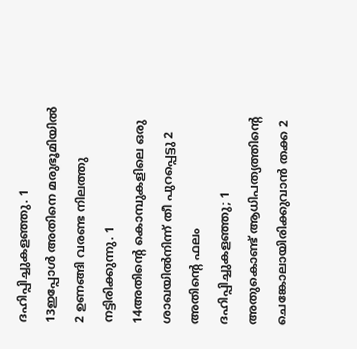ദഹിപ്പിച്ചുകളഞ്ഞു. 1
13ഇപ്പോൾ അതിനെ മരുഭൂമിയിൽ 2 ഉണങ്ങി വരണ്ട നിലത്തു നട്ടിരിക്കുന്നു. 1
14അതിന്റെ കൊമ്പുകളിലെ ഒരു ശാഖയിൽനിന്ന് തീ പുറപ്പെട്ടു 2 അതിന്റെ ഫലം ദഹിപ്പിച്ചുകളഞ്ഞു; 1 അതുകൊണ്ട് ആധിപത്യത്തിൻ്റെ ചെങ്കോലായിരിക്കുവാൻ തക്ക 2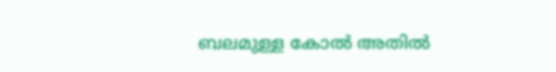ബലമുള്ള കോൽ അതിൽ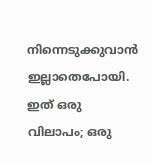നിന്നെടുക്കുവാൻ ഇല്ലാതെപോയി. ഇത് ഒരു വിലാപം; ഒരു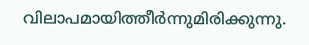വിലാപമായിത്തീർന്നുമിരിക്കുന്നു.